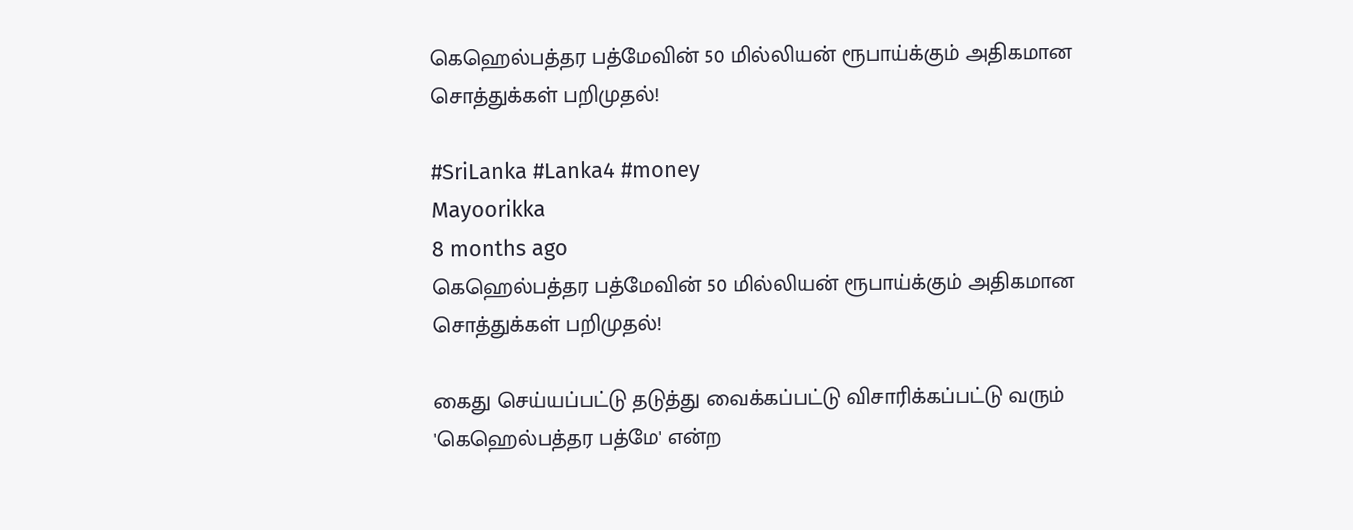கெஹெல்பத்தர பத்மேவின் 50 மில்லியன் ரூபாய்க்கும் அதிகமான சொத்துக்கள் பறிமுதல்!

#SriLanka #Lanka4 #money
Mayoorikka
8 months ago
கெஹெல்பத்தர பத்மேவின் 50 மில்லியன் ரூபாய்க்கும் அதிகமான சொத்துக்கள் பறிமுதல்!

கைது செய்யப்பட்டு தடுத்து வைக்கப்பட்டு விசாரிக்கப்பட்டு வரும் 'கெஹெல்பத்தர பத்மே' என்ற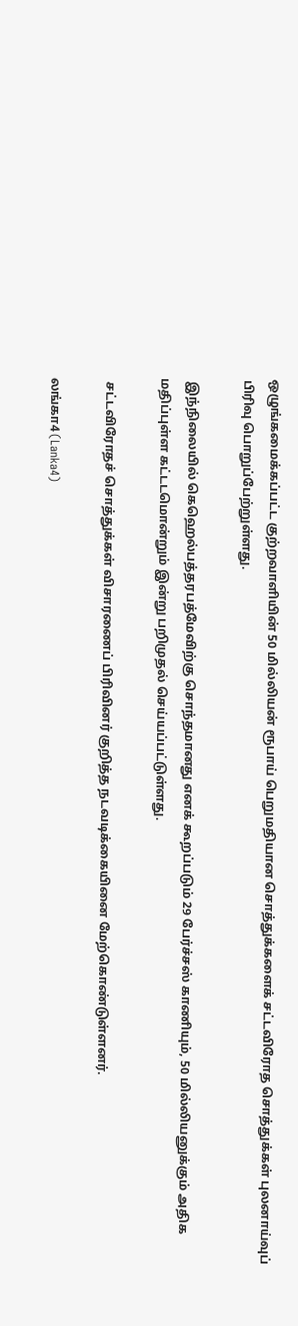ஒழுங்கமைக்கப்பட்ட குற்றவாளியின் 50 மில்லியன் ரூபாய் பெறுமதியான சொத்துக்களைக் சட்டவிரோத சொத்துக்கள் புலனாய்வுப் பிரிவு பொறுப்பேற்றுள்ளது.

 இந்நிலையில் கெஹெல்பத்தரபத்மேவிற்கு சொந்தமானது எனக் கூறப்படும் 29 பேர்ச்சஸ் காணியும், 50 மில்லியனுக்கும் அதிக மதிப்புள்ள கட்டடமொன்றும் இன்று பறிமுதல் செய்யப்பட்டுள்ளது.

 சட்டவிரோதச் சொத்துக்கள் விசாரணைப் பிரிவினர் குறித்த நடவடிக்கையினை மேற்கொண்டுள்ளனர்.

லங்கா4 (Lanka4)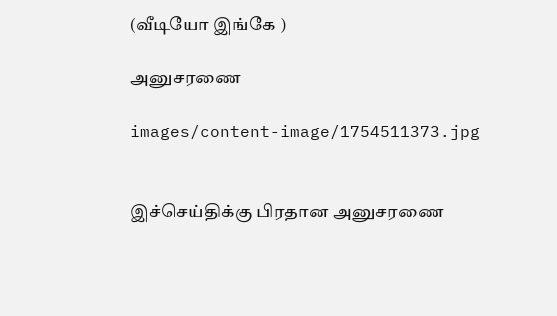(வீடியோ இங்கே )

அனுசரணை

images/content-image/1754511373.jpg


இச்செய்திக்கு பிரதான அனுசரணை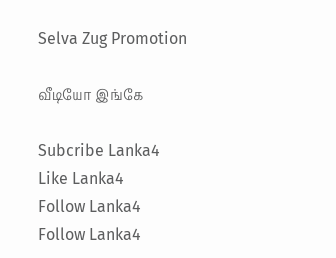Selva Zug Promotion

வீடியோ இங்கே

Subcribe Lanka4
Like Lanka4
Follow Lanka4
Follow Lanka4